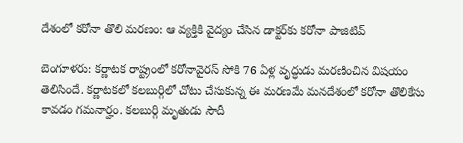దేశంలో కరోనా తొలి మరణం: ఆ వ్యక్తికి వైద్యం చేసిన డాక్టర్‌కు కరోనా పాజిటివ్

బెంగూళరు: కర్ణాటక రాష్ట్రంలో కరోనావైరస్ సోకి 76 ఏళ్ల వృద్ధుడు మరణించిన విషయం తెలిసిందే. కర్ణాటకలో కలబుర్గిలో చోటు చేసుకున్న ఈ మరణమే మనదేశంలో కరోనా తొలికేసు కావడం గమనార్హం. కలబుర్గి మృతుడు సౌదీ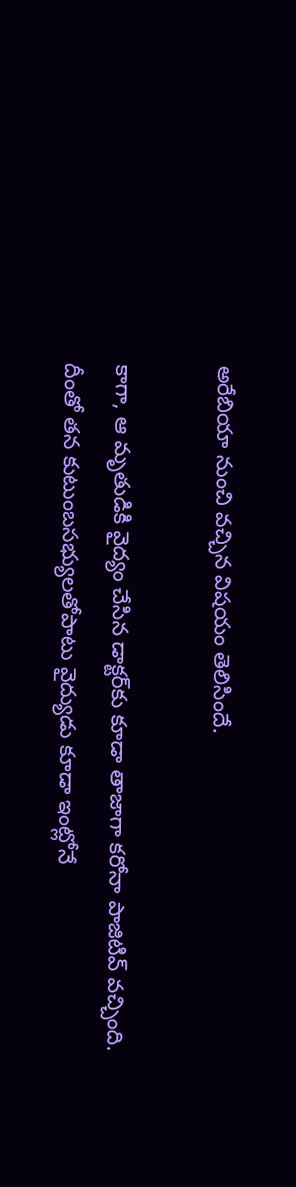అరేబియా నుంచి వచ్చిన విషయం తెలిసిందే.

కాగా, ఆ మృతుడికి వైద్యం చేసిన డాక్టర్‌కు కూడా తాజాగా కరోనా పాజిటివ్ వచ్చింది.
దీంతో తన కుటుంబసభ్యులతోపాటు వైద్యుడు కూడా ఇంట్లోనే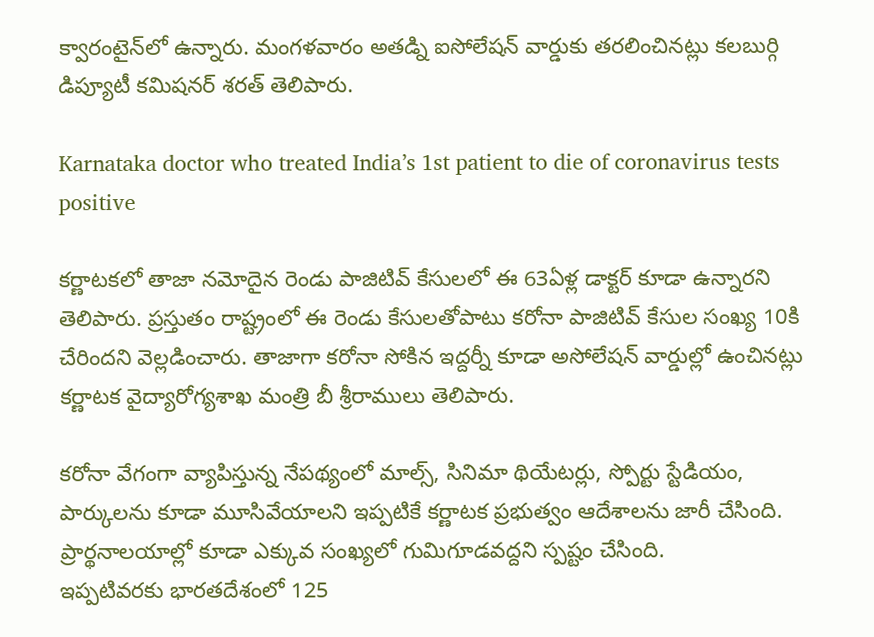క్వారంటైన్‌లో ఉన్నారు. మంగళవారం అతడ్ని ఐసోలేషన్ వార్డుకు తరలించినట్లు కలబుర్గి డిప్యూటీ కమిషనర్ శరత్ తెలిపారు.

Karnataka doctor who treated India’s 1st patient to die of coronavirus tests positive

కర్ణాటకలో తాజా నమోదైన రెండు పాజిటివ్ కేసులలో ఈ 63ఏళ్ల డాక్టర్ కూడా ఉన్నారని తెలిపారు. ప్రస్తుతం రాష్ట్రంలో ఈ రెండు కేసులతోపాటు కరోనా పాజిటివ్ కేసుల సంఖ్య 10కి చేరిందని వెల్లడించారు. తాజాగా కరోనా సోకిన ఇద్దర్నీ కూడా అసోలేషన్ వార్డుల్లో ఉంచినట్లు కర్ణాటక వైద్యారోగ్యశాఖ మంత్రి బీ శ్రీరాములు తెలిపారు.

కరోనా వేగంగా వ్యాపిస్తున్న నేపథ్యంలో మాల్స్, సినిమా థియేటర్లు, స్పోర్టు స్టేడియం, పార్కులను కూడా మూసివేయాలని ఇప్పటికే కర్ణాటక ప్రభుత్వం ఆదేశాలను జారీ చేసింది. ప్రార్థనాలయాల్లో కూడా ఎక్కువ సంఖ్యలో గుమిగూడవద్దని స్పష్టం చేసింది.
ఇప్పటివరకు భారతదేశంలో 125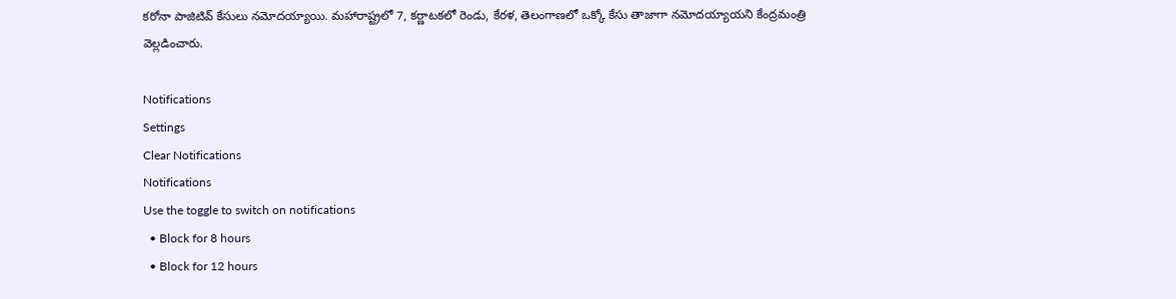కరోనా పాజిటివ్ కేసులు నమోదయ్యాయి. మహారాష్ట్రలో 7, కర్ణాటకలో రెండు, కేరళ, తెలంగాణలో ఒక్కో కేసు తాజాగా నమోదయ్యాయని కేంద్రమంత్రి వెల్లడించారు.

Notifications
Settings
Clear Notifications
Notifications
Use the toggle to switch on notifications
  • Block for 8 hours
  • Block for 12 hours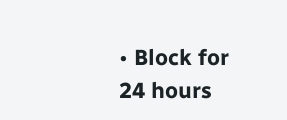• Block for 24 hours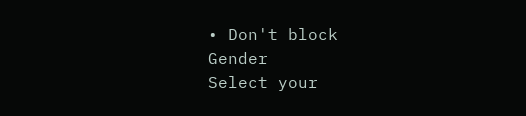• Don't block
Gender
Select your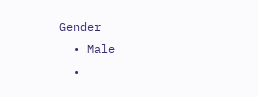Gender
  • Male
  •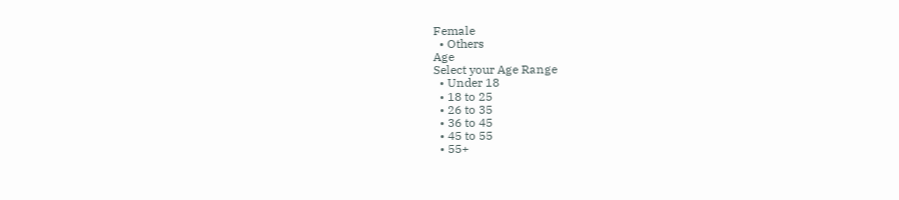Female
  • Others
Age
Select your Age Range
  • Under 18
  • 18 to 25
  • 26 to 35
  • 36 to 45
  • 45 to 55
  • 55+